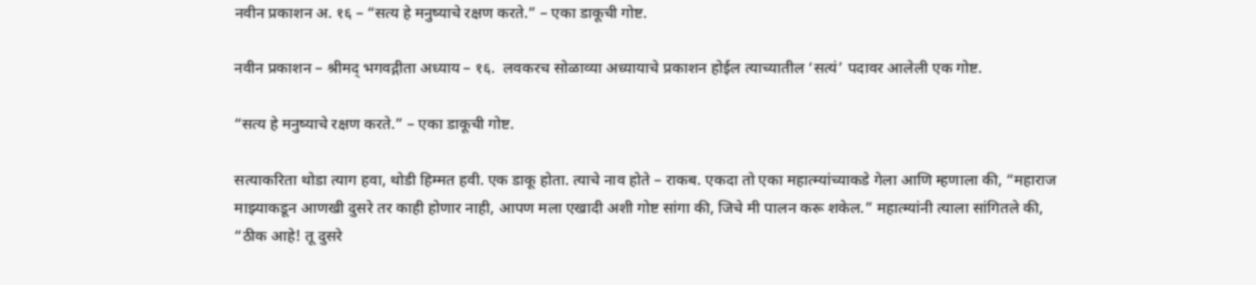नवीन प्रकाशन अ. १६ – “सत्य हे मनुष्याचे रक्षण करते.” – एका डाकूची गोष्ट.

नवीन प्रकाशन – श्रीमद् भगवद्गीता अध्याय – १६.  लवकरच सोळाव्या अध्यायाचे प्रकाशन होईल त्याच्यातील ‘सत्यं’ पदावर आलेली एक गोष्ट.

“सत्य हे मनुष्याचे रक्षण करते.” – एका डाकूची गोष्ट.

सत्याकरिता थोडा त्याग हवा, थोडी हिम्मत हवी. एक डाकू होता. त्याचे नाव होते – राकब. एकदा तो एका महात्म्यांच्याकडे गेला आणि म्हणाला की, “महाराज माझ्याकडून आणखी दुसरे तर काही होणार नाही, आपण मला एखादी अशी गोष्ट सांगा की, जिचे मी पालन करू शकेल.” महात्म्यांनी त्याला सांगितले की, “ठीक आहे! तू दुसरे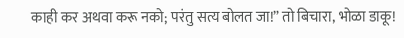काही कर अथवा करू नको; परंतु सत्य बोलत जा!” तो बिचारा, भोळा डाकू!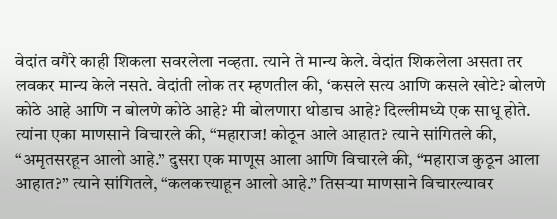वेदांत वगैरे काही शिकला सवरलेला नव्हता. त्याने ते मान्य केले. वेदांत शिकलेला असता तर लवकर मान्य केले नसते. वेदांती लोक तर म्हणतील की, ‘कसले सत्य आणि कसले खोटे? बोलणे कोठे आहे आणि न बोलणे कोठे आहे? मी बोलणारा थोडाच आहे? दिल्लीमध्ये एक साधू होते. त्यांना एका माणसाने विचारले की, “महाराज! कोठून आले आहात? त्याने सांगितले की, “अमृतसरहून आलो आहे.” दुसरा एक माणूस आला आणि विचारले की, “महाराज कुठून आला आहात?” त्याने सांगितले, “कलकत्त्याहून आलो आहे.” तिसऱ्या माणसाने विचारल्यावर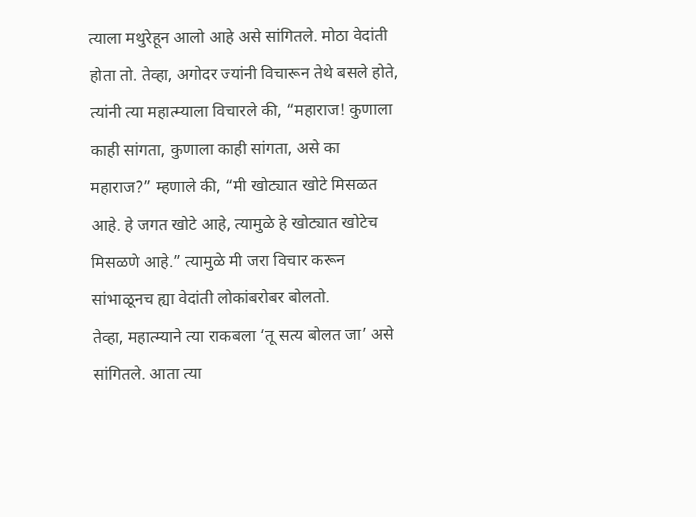त्याला मथुरेहून आलो आहे असे सांगितले. मोठा वेदांती होता तो. तेव्हा, अगोदर ज्यांनी विचारून तेथे बसले होते, त्यांनी त्या महात्म्याला विचारले की, “महाराज! कुणाला काही सांगता, कुणाला काही सांगता, असे का महाराज?” म्हणाले की, “मी खोट्यात खोटे मिसळत आहे. हे जगत खोटे आहे, त्यामुळे हे खोट्यात खोटेच मिसळणे आहे.” त्यामुळे मी जरा विचार करून सांभाळूनच ह्या वेदांती लोकांबरोबर बोलतो.
तेव्हा, महात्म्याने त्या राकबला ‘तू सत्य बोलत जा’ असे सांगितले. आता त्या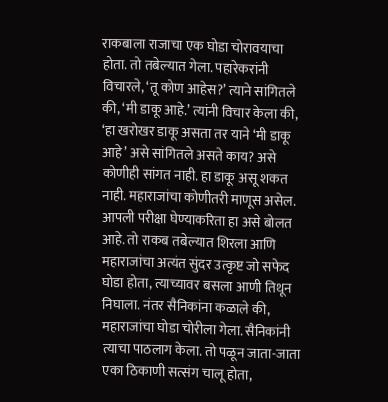राकबाला राजाचा एक घोडा चोरावयाचा होता. तो तबेल्यात गेला. पहारेकरांनी विचारले, ‘तू कोण आहेस?’ त्याने सांगितले की, ‘मी डाकू आहे.’ त्यांनी विचार केला की, ‘हा खरोखर डाकू असता तर याने ‘मी डाकू आहे’ असे सांगितले असते काय? असे कोणीही सांगत नाही. हा डाकू असू शकत नाही. महाराजांचा कोणीतरी माणूस असेल. आपली परीक्षा घेण्याकरिता हा असे बोलत आहे. तो राकब तबेल्यात शिरला आणि महाराजांचा अत्यंत सुंदर उत्कृष्ट जो सफेद घोडा होता, त्याच्यावर बसला आणी तिथून निघाला. नंतर सैनिकांना कळाले की, महाराजांचा घोडा चोरीला गेला. सैनिकांनी त्याचा पाठलाग केला. तो पळून जाता-जाता एका ठिकाणी सत्संग चालू होता,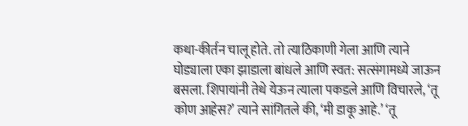कथा-कीर्तन चालू होते. तो त्याठिकाणी गेला आणि त्याने घोड्याला एका झाडाला बांधले आणि स्वत: सत्संगामध्ये जाऊन बसला. शिपायांनी तेथे येऊन त्याला पकडले आणि विचारले, ‘तू कोण आहेस?’ त्याने सांगितले की, ‘मी डाकू आहे.’ ‘तू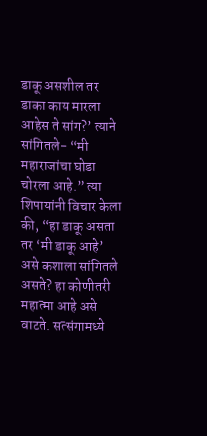डाकू असशील तर डाका काय मारला आहेस ते सांग?’ त्याने सांगितले- “मी महाराजांचा घोडा चोरला आहे.” त्या शिपायांनी विचार केला की, “हा डाकू असता तर ‘मी डाकू आहे’ असे कशाला सांगितले असते? हा कोणीतरी महात्मा आहे असे वाटते. सत्संगामध्ये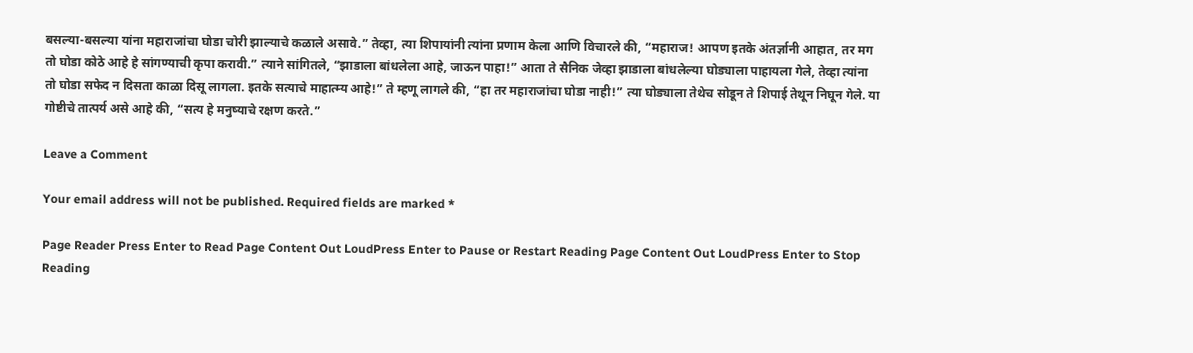बसल्या-बसल्या यांना महाराजांचा घोडा चोरी झाल्याचे कळाले असावे.” तेव्हा, त्या शिपायांनी त्यांना प्रणाम केला आणि विचारले की, “महाराज! आपण इतके अंतर्ज्ञानी आहात, तर मग तो घोडा कोठे आहे हे सांगण्याची कृपा करावी.” त्याने सांगितले, “झाडाला बांधलेला आहे, जाऊन पाहा!” आता ते सैनिक जेव्हा झाडाला बांधलेल्या घोड्याला पाहायला गेले, तेव्हा त्यांना तो घोडा सफेद न दिसता काळा दिसू लागला. इतके सत्याचे माहात्म्य आहे!” ते म्हणू लागले की, “हा तर महाराजांचा घोडा नाही!” त्या घोड्याला तेथेच सोडून ते शिपाई तेथून निघून गेले. या गोष्टीचे तात्पर्य असे आहे की, “सत्य हे मनुष्याचे रक्षण करते.”

Leave a Comment

Your email address will not be published. Required fields are marked *

Page Reader Press Enter to Read Page Content Out LoudPress Enter to Pause or Restart Reading Page Content Out LoudPress Enter to Stop Reading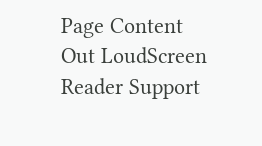Page Content Out LoudScreen Reader Support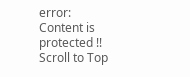error: Content is protected !!
Scroll to Top